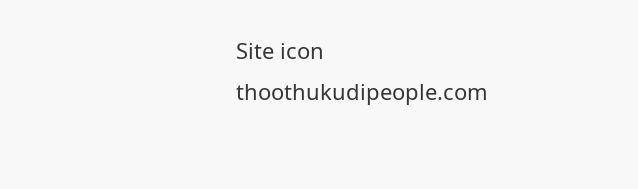Site icon thoothukudipeople.com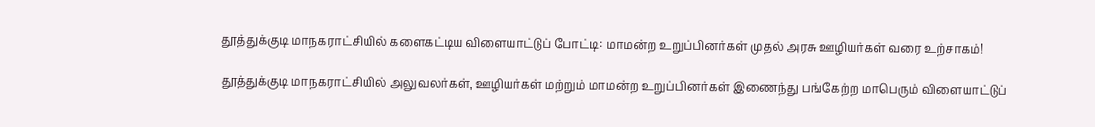தூத்துக்குடி மாநகராட்சியில் களைகட்டிய விளையாட்டுப் போட்டி: மாமன்ற உறுப்பினர்கள் முதல் அரசு ஊழியர்கள் வரை உற்சாகம்!

தூத்துக்குடி மாநகராட்சியில் அலுவலர்கள், ஊழியர்கள் மற்றும் மாமன்ற உறுப்பினர்கள் இணைந்து பங்கேற்ற மாபெரும் விளையாட்டுப்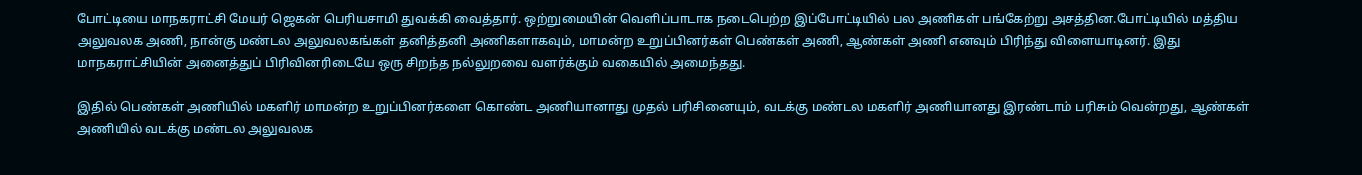போட்டியை மாநகராட்சி மேயர் ஜெகன் பெரியசாமி துவக்கி வைத்தார். ஒற்றுமையின் வெளிப்பாடாக நடைபெற்ற இப்போட்டியில் பல அணிகள் பங்கேற்று அசத்தின.போட்டியில் மத்திய அலுவலக அணி, நான்கு மண்டல அலுவலகங்கள் தனித்தனி அணிகளாகவும், மாமன்ற உறுப்பினர்கள் பெண்கள் அணி, ஆண்கள் அணி எனவும் பிரிந்து விளையாடினர். இது மாநகராட்சியின் அனைத்துப் பிரிவினரிடையே ஒரு சிறந்த நல்லுறவை வளர்க்கும் வகையில் அமைந்தது.

இதில் பெண்கள் அணியில் மகளிர் மாமன்ற உறுப்பினர்களை கொண்ட அணியானாது முதல் பரிசினையும், வடக்கு மண்டல மகளிர் அணியானது இரண்டாம் பரிசும் வென்றது, ஆண்கள் அணியில் வடக்கு மண்டல அலுவலக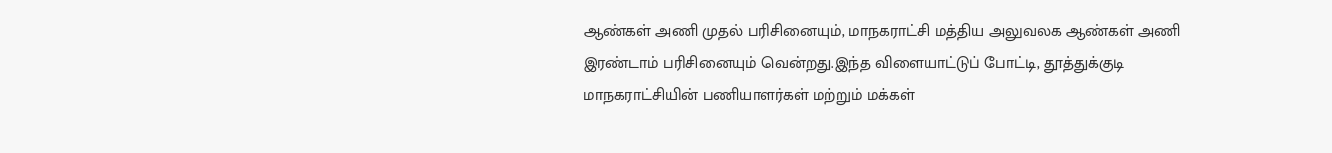ஆண்கள் அணி முதல் பரிசினையும், மாநகராட்சி மத்திய அலுவலக ஆண்கள் அணி இரண்டாம் பரிசினையும் வென்றது.இந்த விளையாட்டுப் போட்டி, தூத்துக்குடி மாநகராட்சியின் பணியாளர்கள் மற்றும் மக்கள்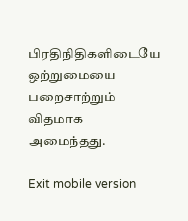பிரதிநிதிகளிடையே ஒற்றுமையை பறைசாற்றும் விதமாக அமைந்தது.

Exit mobile version